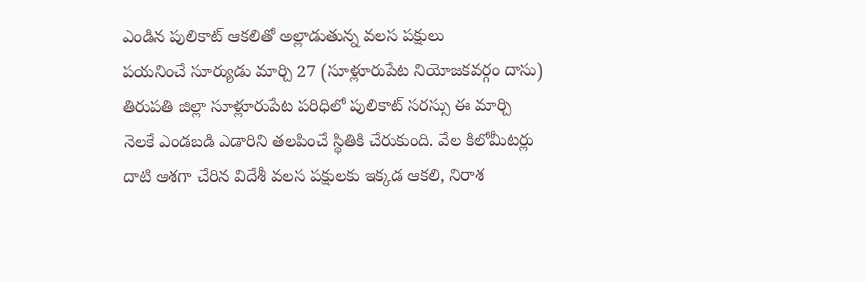ఎండిన పులికాట్ ఆకలితో అల్లాడుతున్న వలస పక్షులు
పయనించే సూర్యుడు మార్చి 27 (సూళ్లూరుపేట నియోజకవర్గం దాసు)
తిరుపతి జిల్లా సూళ్లూరుపేట పరిధిలో పులికాట్ సరస్సు ఈ మార్చి నెలకే ఎండబడి ఎడారిని తలపించే స్థితికి చేరుకుంది. వేల కిలోమీటర్లు దాటి ఆశగా చేరిన విదేశీ వలస పక్షులకు ఇక్కడ ఆకలి, నిరాశ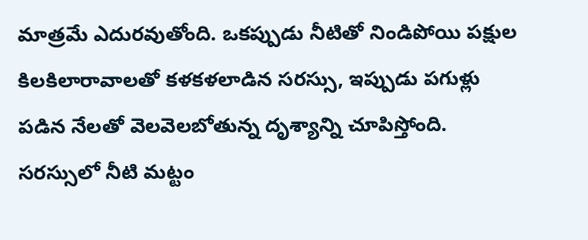మాత్రమే ఎదురవుతోంది. ఒకప్పుడు నీటితో నిండిపోయి పక్షుల కిలకిలారావాలతో కళకళలాడిన సరస్సు, ఇప్పుడు పగుళ్లు పడిన నేలతో వెలవెలబోతున్న దృశ్యాన్ని చూపిస్తోంది. సరస్సులో నీటి మట్టం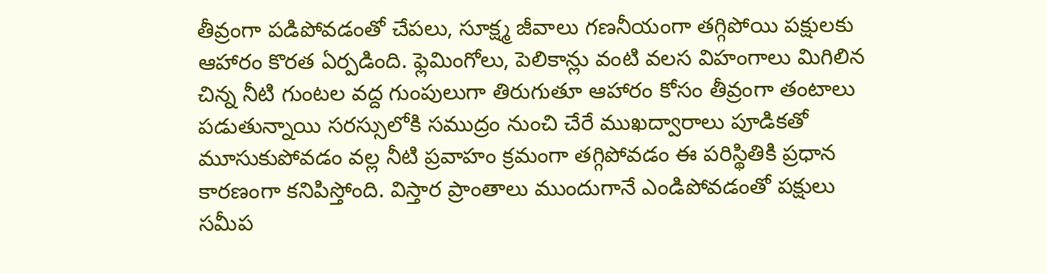తీవ్రంగా పడిపోవడంతో చేపలు, సూక్ష్మ జీవాలు గణనీయంగా తగ్గిపోయి పక్షులకు ఆహారం కొరత ఏర్పడింది. ఫ్లెమింగోలు, పెలికాన్లు వంటి వలస విహంగాలు మిగిలిన చిన్న నీటి గుంటల వద్ద గుంపులుగా తిరుగుతూ ఆహారం కోసం తీవ్రంగా తంటాలు పడుతున్నాయి సరస్సులోకి సముద్రం నుంచి చేరే ముఖద్వారాలు పూడికతో మూసుకుపోవడం వల్ల నీటి ప్రవాహం క్రమంగా తగ్గిపోవడం ఈ పరిస్థితికి ప్రధాన కారణంగా కనిపిస్తోంది. విస్తార ప్రాంతాలు ముందుగానే ఎండిపోవడంతో పక్షులు సమీప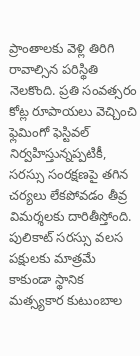ప్రాంతాలకు వెళ్లి తిరిగి రావాల్సిన పరిస్థితి నెలకొంది. ప్రతి సంవత్సరం కోట్ల రూపాయలు వెచ్చించి ఫ్లెమింగో ఫెస్టివల్ నిర్వహిస్తున్నప్పటికీ, సరస్సు సంరక్షణపై తగిన చర్యలు లేకపోవడం తీవ్ర విమర్శలకు దారితీస్తోంది. పులికాట్ సరస్సు వలస పక్షులకు మాత్రమే కాకుండా స్థానిక మత్స్యకార కుటుంబాల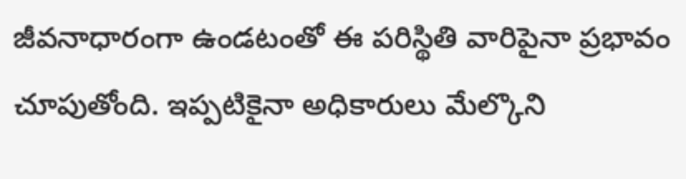జీవనాధారంగా ఉండటంతో ఈ పరిస్థితి వారిపైనా ప్రభావం చూపుతోంది. ఇప్పటికైనా అధికారులు మేల్కొని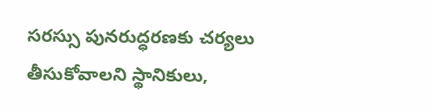సరస్సు పునరుద్ధరణకు చర్యలు తీసుకోవాలని స్థానికులు,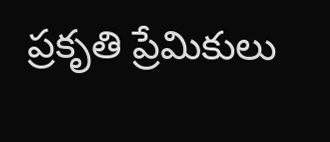ప్రకృతి ప్రేమికులు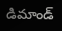డిమాండ్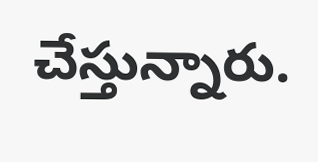చేస్తున్నారు.